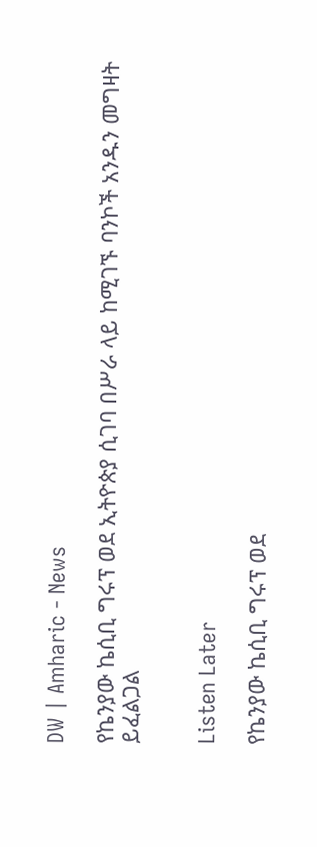DW | Amharic - News

የኬንያው ኬሲቢ ግሩፕ ወደ ኢትዮጵያ ሲገባ በሥራ ላይ ከሚገኙ ባንኮች አንዱን መግዛት ይፈልጋል


Listen Later

የኬንያው ኬሲቢ ግሩፕ ወደ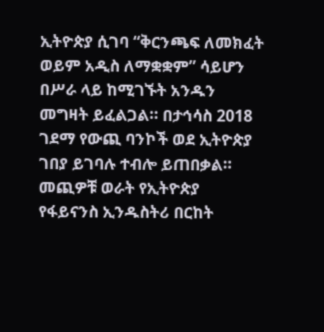ኢትዮጵያ ሲገባ “ቅርንጫፍ ለመክፈት ወይም አዲስ ለማቋቋም” ሳይሆን በሥራ ላይ ከሚገኙት አንዱን መግዛት ይፈልጋል። በታኅሳስ 2018 ገደማ የውጪ ባንኮች ወደ ኢትዮጵያ ገበያ ይገባሉ ተብሎ ይጠበቃል። መጪዎቹ ወራት የኢትዮጵያ የፋይናንስ ኢንዱስትሪ በርከት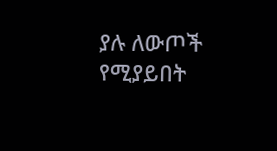ያሉ ለውጦች የሚያይበት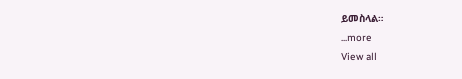ይመስላል።
...more
View all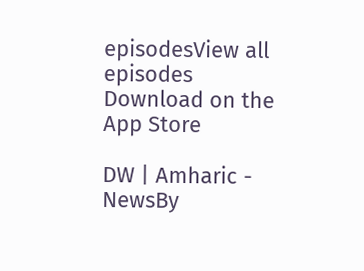episodesView all episodes
Download on the App Store

DW | Amharic - NewsBy